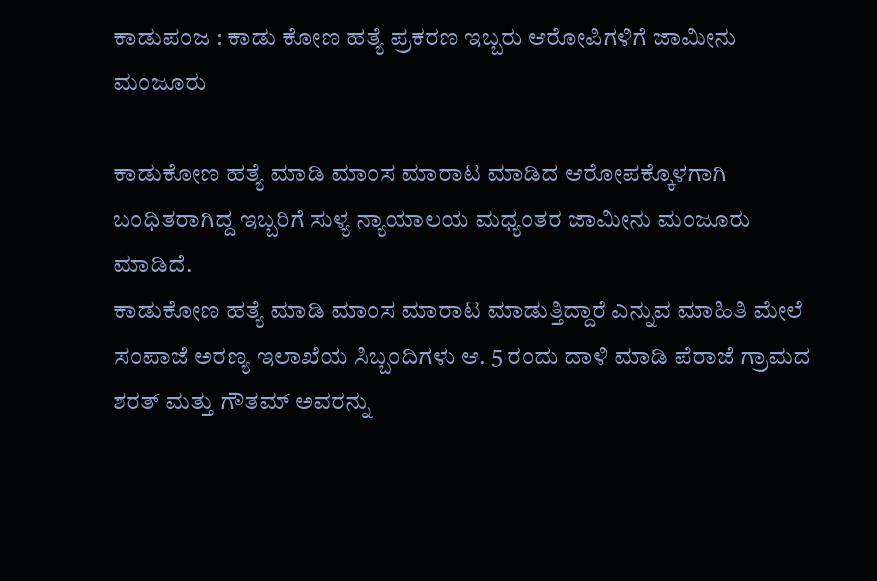ಕಾಡುಪಂಜ : ಕಾಡು ಕೋಣ ಹತ್ಯೆ ಪ್ರಕರಣ ಇಬ್ಬರು ಆರೋಪಿಗಳಿಗೆ ಜಾಮೀನು ಮಂಜೂರು

ಕಾಡುಕೋಣ ಹತ್ಯೆ ಮಾಡಿ ಮಾಂಸ ಮಾರಾಟ ಮಾಡಿದ ಆರೋಪಕ್ಕೊಳಗಾಗಿ ಬಂಧಿತರಾಗಿದ್ದ ಇಬ್ಬರಿಗೆ ಸುಳ್ಯ ನ್ಯಾಯಾಲಯ ಮಧ್ಯಂತರ ಜಾಮೀನು ಮಂಜೂರು ಮಾಡಿದೆ.
ಕಾಡುಕೋಣ ಹತ್ಯೆ ಮಾಡಿ ಮಾಂಸ ಮಾರಾಟ ಮಾಡುತ್ತಿದ್ದಾರೆ ಎನ್ನುವ ಮಾಹಿತಿ ಮೇಲೆ ಸಂಪಾಜೆ ಅರಣ್ಯ ಇಲಾಖೆಯ ಸಿಬ್ಬಂದಿಗಳು ಆ. 5 ರಂದು ದಾಳಿ ಮಾಡಿ ಪೆರಾಜೆ ಗ್ರಾಮದ ಶರತ್ ಮತ್ತು ಗೌತಮ್ ಅವರನ್ನು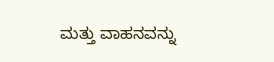ಮತ್ತು ವಾಹನವನ್ನು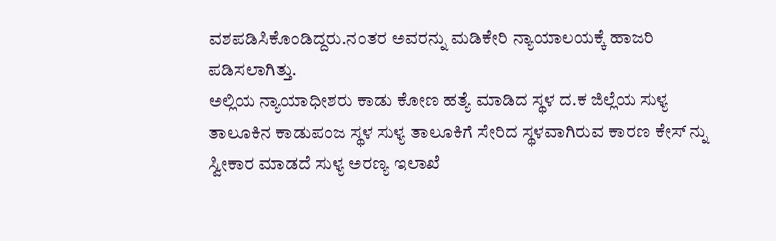ವಶಪಡಿಸಿಕೊಂಡಿದ್ದರು.ನಂತರ ಅವರನ್ನು ಮಡಿಕೇರಿ ನ್ಯಾಯಾಲಯಕ್ಕೆ ಹಾಜರಿ ಪಡಿಸಲಾಗಿತ್ತು.
ಅಲ್ಲಿಯ ನ್ಯಾಯಾಧೀಶರು ಕಾಡು ಕೋಣ ಹತ್ಯೆ ಮಾಡಿದ ಸ್ಥಳ ದ.ಕ ಜಿಲ್ಲೆಯ ಸುಳ್ಯ ತಾಲೂಕಿನ ಕಾಡುಪಂಜ ಸ್ಥಳ ಸುಳ್ಯ ತಾಲೂಕಿಗೆ ಸೇರಿದ ಸ್ಥಳವಾಗಿರುವ ಕಾರಣ ಕೇಸ್ ನ್ನು ಸ್ವೀಕಾರ ಮಾಡದೆ ಸುಳ್ಯ ಅರಣ್ಯ ಇಲಾಖೆ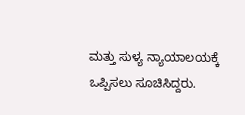ಮತ್ತು ಸುಳ್ಯ ನ್ಯಾಯಾಲಯಕ್ಕೆ ಒಪ್ಪಿಸಲು ಸೂಚಿಸಿದ್ದರು.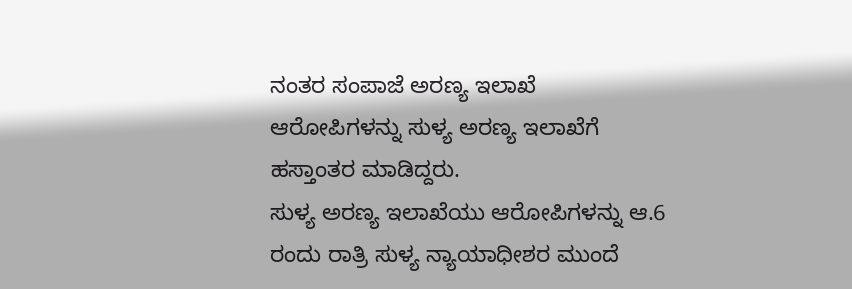ನಂತರ ಸಂಪಾಜೆ ಅರಣ್ಯ ಇಲಾಖೆ ಆರೋಪಿಗಳನ್ನು ಸುಳ್ಯ ಅರಣ್ಯ ಇಲಾಖೆಗೆ ಹಸ್ತಾಂತರ ಮಾಡಿದ್ದರು.
ಸುಳ್ಯ ಅರಣ್ಯ ಇಲಾಖೆಯು ಆರೋಪಿಗಳನ್ನು ಆ.6 ರಂದು ರಾತ್ರಿ ಸುಳ್ಯ ನ್ಯಾಯಾಧೀಶರ ಮುಂದೆ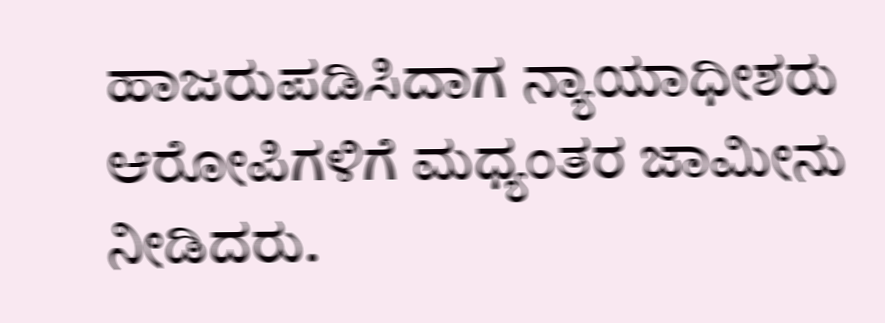ಹಾಜರುಪಡಿಸಿದಾಗ ನ್ಯಾಯಾಧೀಶರು ಆರೋಪಿಗಳಿಗೆ ಮಧ್ಯಂತರ ಜಾಮೀನು ನೀಡಿದರು.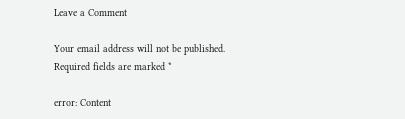Leave a Comment

Your email address will not be published. Required fields are marked *

error: Content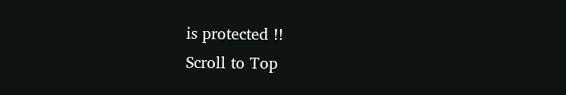is protected !!
Scroll to Top